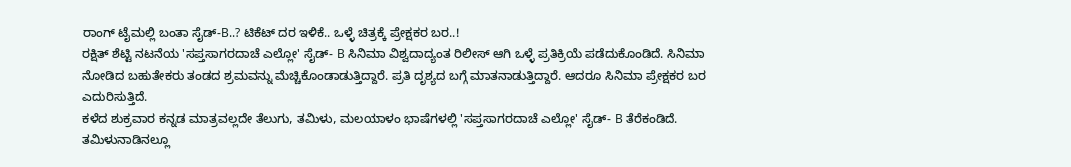ರಾಂಗ್ ಟೈಮಲ್ಲಿ ಬಂತಾ ಸೈಡ್-B..? ಟಿಕೆಟ್ ದರ ಇಳಿಕೆ.. ಒಳ್ಳೆ ಚಿತ್ರಕ್ಕೆ ಪ್ರೇಕ್ಷಕರ ಬರ..!
ರಕ್ಷಿತ್ ಶೆಟ್ಟಿ ನಟನೆಯ 'ಸಪ್ತಸಾಗರದಾಚೆ ಎಲ್ಲೋ' ಸೈಡ್- B ಸಿನಿಮಾ ವಿಶ್ವದಾದ್ಯಂತ ರಿಲೀಸ್ ಆಗಿ ಒಳ್ಳೆ ಪ್ರತಿಕ್ರಿಯೆ ಪಡೆದುಕೊಂಡಿದೆ. ಸಿನಿಮಾ ನೋಡಿದ ಬಹುತೇಕರು ತಂಡದ ಶ್ರಮವನ್ನು ಮೆಚ್ಚಿಕೊಂಡಾಡುತ್ತಿದ್ದಾರೆ. ಪ್ರತಿ ದೃಶ್ಯದ ಬಗ್ಗೆ ಮಾತನಾಡುತ್ತಿದ್ದಾರೆ. ಆದರೂ ಸಿನಿಮಾ ಪ್ರೇಕ್ಷಕರ ಬರ ಎದುರಿಸುತ್ತಿದೆ.
ಕಳೆದ ಶುಕ್ರವಾರ ಕನ್ನಡ ಮಾತ್ರವಲ್ಲದೇ ತೆಲುಗು, ತಮಿಳು, ಮಲಯಾಳಂ ಭಾಷೆಗಳಲ್ಲಿ 'ಸಪ್ತಸಾಗರದಾಚೆ ಎಲ್ಲೋ' ಸೈಡ್- B ತೆರೆಕಂಡಿದೆ. ತಮಿಳುನಾಡಿನಲ್ಲೂ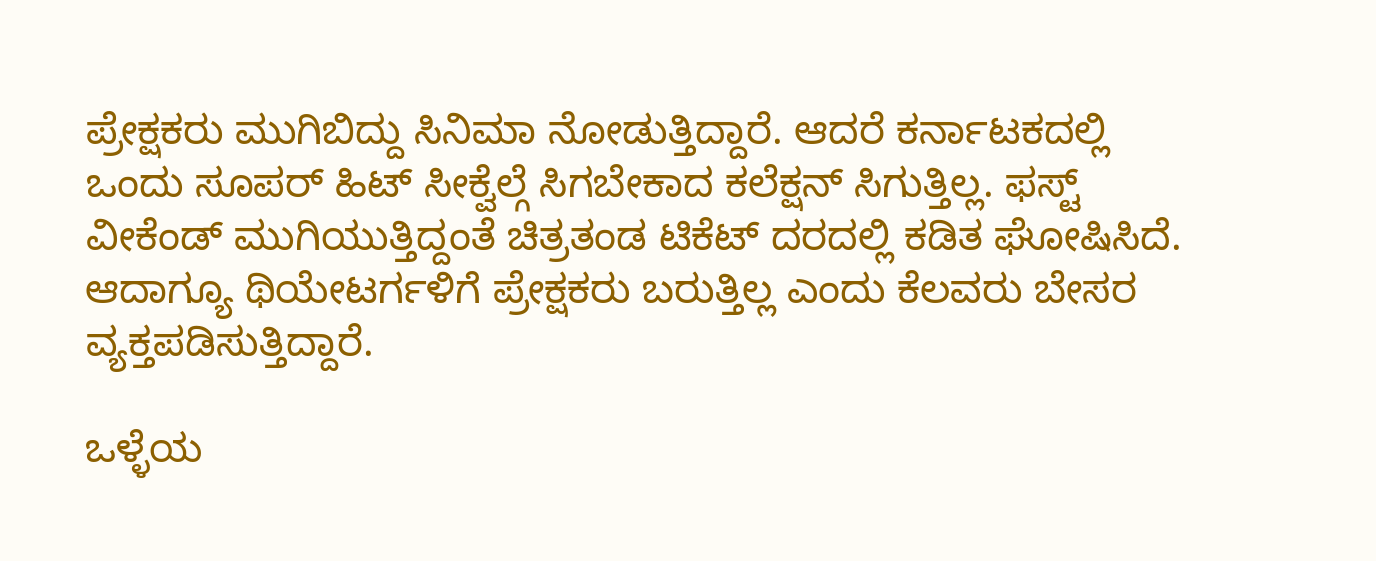ಪ್ರೇಕ್ಷಕರು ಮುಗಿಬಿದ್ದು ಸಿನಿಮಾ ನೋಡುತ್ತಿದ್ದಾರೆ. ಆದರೆ ಕರ್ನಾಟಕದಲ್ಲಿ ಒಂದು ಸೂಪರ್ ಹಿಟ್ ಸೀಕ್ವೆಲ್ಗೆ ಸಿಗಬೇಕಾದ ಕಲೆಕ್ಷನ್ ಸಿಗುತ್ತಿಲ್ಲ. ಫಸ್ಟ್ ವೀಕೆಂಡ್ ಮುಗಿಯುತ್ತಿದ್ದಂತೆ ಚಿತ್ರತಂಡ ಟಿಕೆಟ್ ದರದಲ್ಲಿ ಕಡಿತ ಘೋಷಿಸಿದೆ. ಆದಾಗ್ಯೂ ಥಿಯೇಟರ್ಗಳಿಗೆ ಪ್ರೇಕ್ಷಕರು ಬರುತ್ತಿಲ್ಲ ಎಂದು ಕೆಲವರು ಬೇಸರ ವ್ಯಕ್ತಪಡಿಸುತ್ತಿದ್ದಾರೆ.

ಒಳ್ಳೆಯ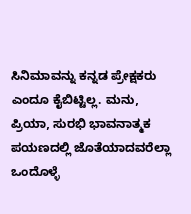ಸಿನಿಮಾವನ್ನು ಕನ್ನಡ ಪ್ರೇಕ್ಷಕರು ಎಂದೂ ಕೈಬಿಟ್ಟಿಲ್ಲ. ಮನು, ಪ್ರಿಯಾ, ಸುರಭಿ ಭಾವನಾತ್ಮಕ ಪಯಣದಲ್ಲಿ ಜೊತೆಯಾದವರೆಲ್ಲಾ ಒಂದೊಳ್ಳೆ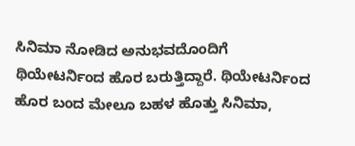ಸಿನಿಮಾ ನೋಡಿದ ಅನುಭವದೊಂದಿಗೆ ಥಿಯೇಟರ್ನಿಂದ ಹೊರ ಬರುತ್ತಿದ್ದಾರೆ. ಥಿಯೇಟರ್ನಿಂದ ಹೊರ ಬಂದ ಮೇಲೂ ಬಹಳ ಹೊತ್ತು ಸಿನಿಮಾ,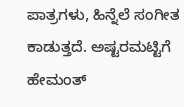ಪಾತ್ರಗಳು, ಹಿನ್ನೆಲೆ ಸಂಗೀತ ಕಾಡುತ್ತದೆ. ಅಷ್ಟರಮಟ್ಟಿಗೆ ಹೇಮಂತ್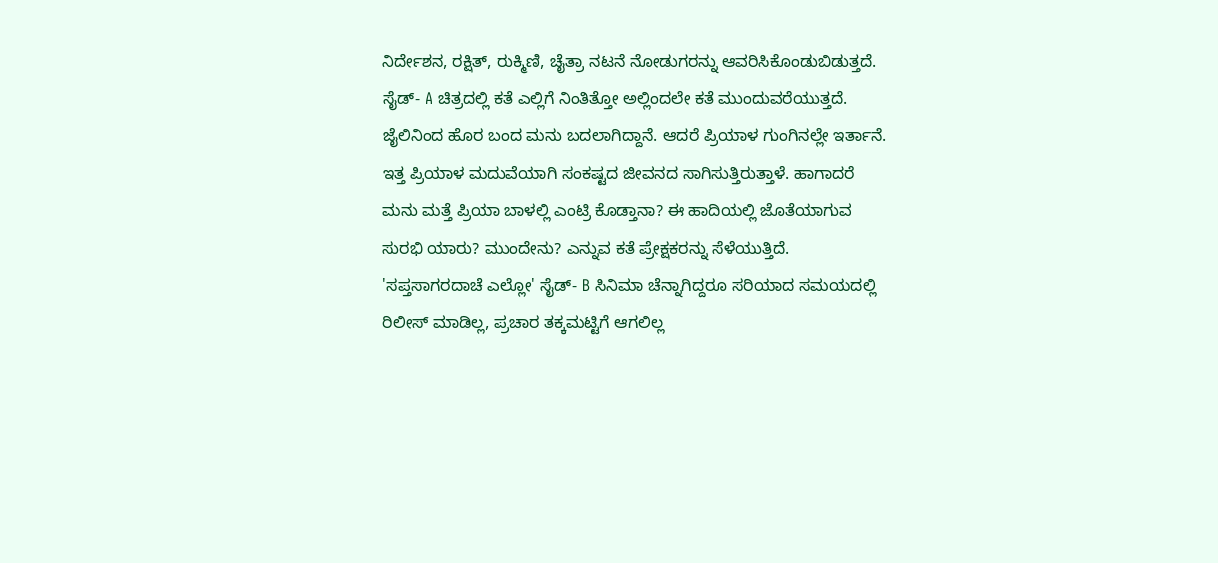ನಿರ್ದೇಶನ, ರಕ್ಷಿತ್, ರುಕ್ಮಿಣಿ, ಚೈತ್ರಾ ನಟನೆ ನೋಡುಗರನ್ನು ಆವರಿಸಿಕೊಂಡುಬಿಡುತ್ತದೆ.
ಸೈಡ್- A ಚಿತ್ರದಲ್ಲಿ ಕತೆ ಎಲ್ಲಿಗೆ ನಿಂತಿತ್ತೋ ಅಲ್ಲಿಂದಲೇ ಕತೆ ಮುಂದುವರೆಯುತ್ತದೆ. ಜೈಲಿನಿಂದ ಹೊರ ಬಂದ ಮನು ಬದಲಾಗಿದ್ದಾನೆ. ಆದರೆ ಪ್ರಿಯಾಳ ಗುಂಗಿನಲ್ಲೇ ಇರ್ತಾನೆ. ಇತ್ತ ಪ್ರಿಯಾಳ ಮದುವೆಯಾಗಿ ಸಂಕಷ್ಟದ ಜೀವನದ ಸಾಗಿಸುತ್ತಿರುತ್ತಾಳೆ. ಹಾಗಾದರೆ ಮನು ಮತ್ತೆ ಪ್ರಿಯಾ ಬಾಳಲ್ಲಿ ಎಂಟ್ರಿ ಕೊಡ್ತಾನಾ? ಈ ಹಾದಿಯಲ್ಲಿ ಜೊತೆಯಾಗುವ ಸುರಭಿ ಯಾರು? ಮುಂದೇನು? ಎನ್ನುವ ಕತೆ ಪ್ರೇಕ್ಷಕರನ್ನು ಸೆಳೆಯುತ್ತಿದೆ.
'ಸಪ್ತಸಾಗರದಾಚೆ ಎಲ್ಲೋ' ಸೈಡ್- B ಸಿನಿಮಾ ಚೆನ್ನಾಗಿದ್ದರೂ ಸರಿಯಾದ ಸಮಯದಲ್ಲಿ ರಿಲೀಸ್ ಮಾಡಿಲ್ಲ, ಪ್ರಚಾರ ತಕ್ಕಮಟ್ಟಿಗೆ ಆಗಲಿಲ್ಲ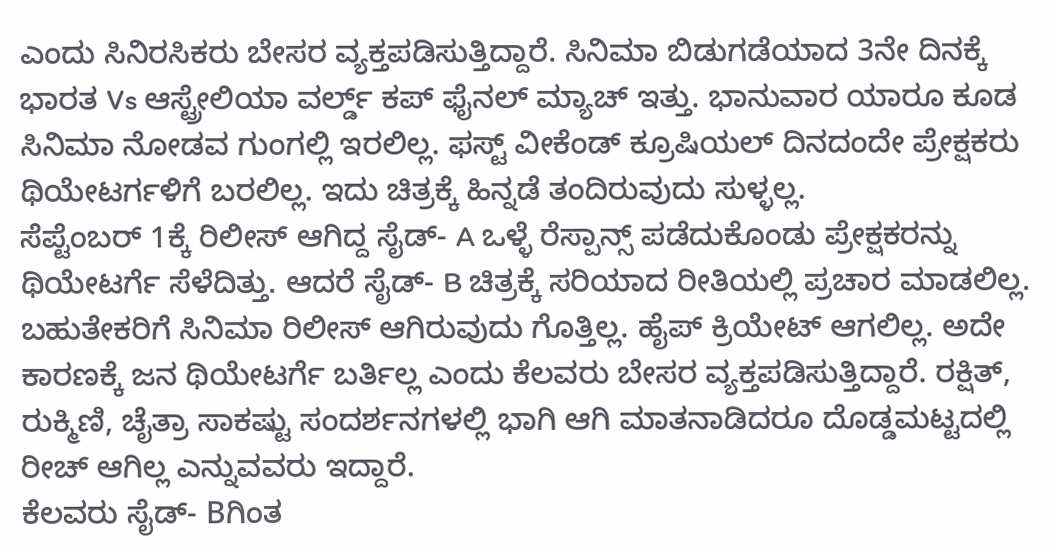ಎಂದು ಸಿನಿರಸಿಕರು ಬೇಸರ ವ್ಯಕ್ತಪಡಿಸುತ್ತಿದ್ದಾರೆ. ಸಿನಿಮಾ ಬಿಡುಗಡೆಯಾದ 3ನೇ ದಿನಕ್ಕೆ ಭಾರತ Vs ಆಸ್ಟ್ರೇಲಿಯಾ ವರ್ಲ್ಡ್ ಕಪ್ ಫೈನಲ್ ಮ್ಯಾಚ್ ಇತ್ತು. ಭಾನುವಾರ ಯಾರೂ ಕೂಡ ಸಿನಿಮಾ ನೋಡವ ಗುಂಗಲ್ಲಿ ಇರಲಿಲ್ಲ. ಫಸ್ಟ್ ವೀಕೆಂಡ್ ಕ್ರೂಷಿಯಲ್ ದಿನದಂದೇ ಪ್ರೇಕ್ಷಕರು ಥಿಯೇಟರ್ಗಳಿಗೆ ಬರಲಿಲ್ಲ. ಇದು ಚಿತ್ರಕ್ಕೆ ಹಿನ್ನಡೆ ತಂದಿರುವುದು ಸುಳ್ಳಲ್ಲ.
ಸೆಪ್ಟೆಂಬರ್ 1ಕ್ಕೆ ರಿಲೀಸ್ ಆಗಿದ್ದ ಸೈಡ್- A ಒಳ್ಳೆ ರೆಸ್ಪಾನ್ಸ್ ಪಡೆದುಕೊಂಡು ಪ್ರೇಕ್ಷಕರನ್ನು ಥಿಯೇಟರ್ಗೆ ಸೆಳೆದಿತ್ತು. ಆದರೆ ಸೈಡ್- B ಚಿತ್ರಕ್ಕೆ ಸರಿಯಾದ ರೀತಿಯಲ್ಲಿ ಪ್ರಚಾರ ಮಾಡಲಿಲ್ಲ. ಬಹುತೇಕರಿಗೆ ಸಿನಿಮಾ ರಿಲೀಸ್ ಆಗಿರುವುದು ಗೊತ್ತಿಲ್ಲ. ಹೈಪ್ ಕ್ರಿಯೇಟ್ ಆಗಲಿಲ್ಲ. ಅದೇ ಕಾರಣಕ್ಕೆ ಜನ ಥಿಯೇಟರ್ಗೆ ಬರ್ತಿಲ್ಲ ಎಂದು ಕೆಲವರು ಬೇಸರ ವ್ಯಕ್ತಪಡಿಸುತ್ತಿದ್ದಾರೆ. ರಕ್ಷಿತ್, ರುಕ್ಮಿಣಿ, ಚೈತ್ರಾ ಸಾಕಷ್ಟು ಸಂದರ್ಶನಗಳಲ್ಲಿ ಭಾಗಿ ಆಗಿ ಮಾತನಾಡಿದರೂ ದೊಡ್ಡಮಟ್ಟದಲ್ಲಿ ರೀಚ್ ಆಗಿಲ್ಲ ಎನ್ನುವವರು ಇದ್ದಾರೆ.
ಕೆಲವರು ಸೈಡ್- Bಗಿಂತ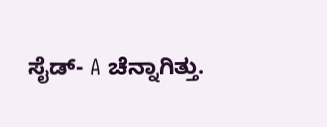ಸೈಡ್- A ಚೆನ್ನಾಗಿತ್ತು.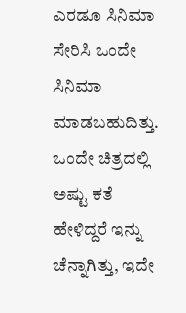ಎರಡೂ ಸಿನಿಮಾ ಸೇರಿಸಿ ಒಂದೇ ಸಿನಿಮಾ ಮಾಡಬಹುದಿತ್ತು. ಒಂದೇ ಚಿತ್ರದಲ್ಲಿ ಅಷ್ಟು ಕತೆ ಹೇಳಿದ್ದರೆ ಇನ್ನು ಚೆನ್ನಾಗಿತ್ತು, ಇದೇ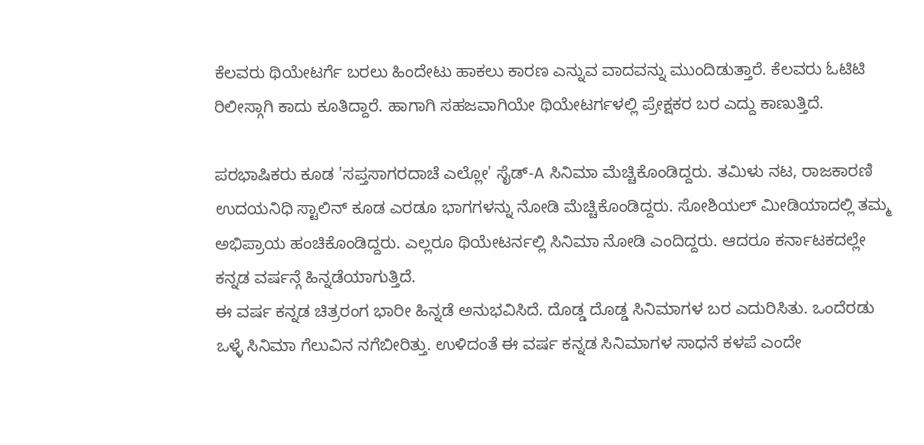ಕೆಲವರು ಥಿಯೇಟರ್ಗೆ ಬರಲು ಹಿಂದೇಟು ಹಾಕಲು ಕಾರಣ ಎನ್ನುವ ವಾದವನ್ನು ಮುಂದಿಡುತ್ತಾರೆ. ಕೆಲವರು ಓಟಿಟಿ ರಿಲೀಸ್ಗಾಗಿ ಕಾದು ಕೂತಿದ್ದಾರೆ. ಹಾಗಾಗಿ ಸಹಜವಾಗಿಯೇ ಥಿಯೇಟರ್ಗಳಲ್ಲಿ ಪ್ರೇಕ್ಷಕರ ಬರ ಎದ್ದು ಕಾಣುತ್ತಿದೆ.

ಪರಭಾಷಿಕರು ಕೂಡ 'ಸಪ್ತಸಾಗರದಾಚೆ ಎಲ್ಲೋ' ಸೈಡ್-A ಸಿನಿಮಾ ಮೆಚ್ಚಿಕೊಂಡಿದ್ದರು. ತಮಿಳು ನಟ, ರಾಜಕಾರಣಿ ಉದಯನಿಧಿ ಸ್ಟಾಲಿನ್ ಕೂಡ ಎರಡೂ ಭಾಗಗಳನ್ನು ನೋಡಿ ಮೆಚ್ಚಿಕೊಂಡಿದ್ದರು. ಸೋಶಿಯಲ್ ಮೀಡಿಯಾದಲ್ಲಿ ತಮ್ಮ ಅಭಿಪ್ರಾಯ ಹಂಚಿಕೊಂಡಿದ್ದರು. ಎಲ್ಲರೂ ಥಿಯೇಟರ್ನಲ್ಲಿ ಸಿನಿಮಾ ನೋಡಿ ಎಂದಿದ್ದರು. ಆದರೂ ಕರ್ನಾಟಕದಲ್ಲೇ ಕನ್ನಡ ವರ್ಷನ್ಗೆ ಹಿನ್ನಡೆಯಾಗುತ್ತಿದೆ.
ಈ ವರ್ಷ ಕನ್ನಡ ಚಿತ್ರರಂಗ ಭಾರೀ ಹಿನ್ನಡೆ ಅನುಭವಿಸಿದೆ. ದೊಡ್ಡ ದೊಡ್ಡ ಸಿನಿಮಾಗಳ ಬರ ಎದುರಿಸಿತು. ಒಂದೆರಡು ಒಳ್ಳೆ ಸಿನಿಮಾ ಗೆಲುವಿನ ನಗೆಬೀರಿತ್ತು. ಉಳಿದಂತೆ ಈ ವರ್ಷ ಕನ್ನಡ ಸಿನಿಮಾಗಳ ಸಾಧನೆ ಕಳಪೆ ಎಂದೇ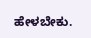ಹೇಳಬೇಕು.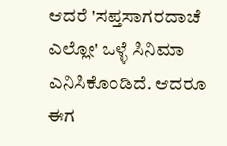ಆದರೆ 'ಸಪ್ತಸಾಗರದಾಚೆ ಎಲ್ಲೋ' ಒಳ್ಳೆ ಸಿನಿಮಾ ಎನಿಸಿಕೊಂಡಿದೆ. ಆದರೂ ಈಗ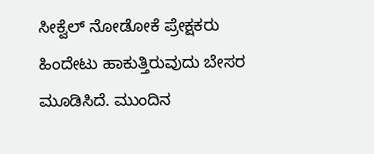ಸೀಕ್ವೆಲ್ ನೋಡೋಕೆ ಪ್ರೇಕ್ಷಕರು ಹಿಂದೇಟು ಹಾಕುತ್ತಿರುವುದು ಬೇಸರ ಮೂಡಿಸಿದೆ. ಮುಂದಿನ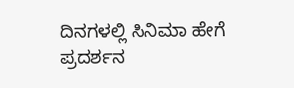ದಿನಗಳಲ್ಲಿ ಸಿನಿಮಾ ಹೇಗೆ ಪ್ರದರ್ಶನ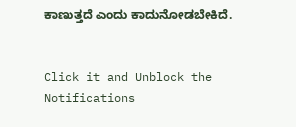ಕಾಣುತ್ತದೆ ಎಂದು ಕಾದುನೋಡಬೇಕಿದೆ.


Click it and Unblock the Notifications